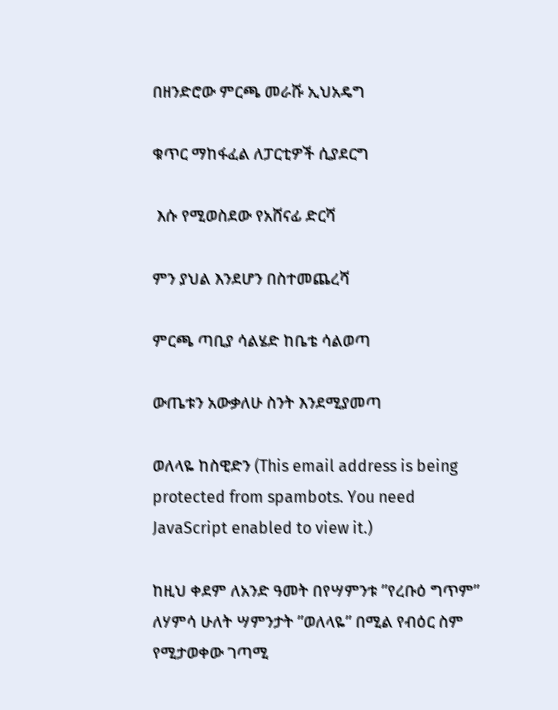በዘንድሮው ምርጫ መራሹ ኢህአዴግ

ቁጥር ማከፋፈል ለፓርቲዎች ሲያደርግ

 እሱ የሚወስደው የአሸናፊ ድርሻ

ምን ያህል እንደሆን በስተመጨረሻ

ምርጫ ጣቢያ ሳልሄድ ከቤቴ ሳልወጣ

ውጤቱን አውቃለሁ ስንት እንደሚያመጣ

ወለላዬ ከስዊድን (This email address is being protected from spambots. You need JavaScript enabled to view it.)

ከዚህ ቀደም ለአንድ ዓመት በየሣምንቱ ”የረቡዕ ግጥም” ለሃምሳ ሁለት ሣምንታት ”ወለላዬ” በሚል የብዕር ስም የሚታወቀው ገጣሚ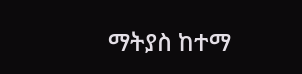ማትያስ ከተማ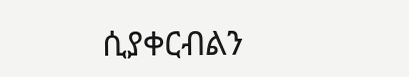ሲያቀርብልን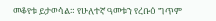መቆየቱ ይታወሳል። የሁለተኛ ዓመቱን የረቡዕ ግጥም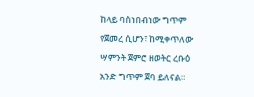ከላይ ባስነበብነው ግጥም የጀመረ ሲሆን፣ ከሚቀጥለው ሣምንት ጀምሮ ዘወትር ረቡዕ አንድ ግጥም ጀባ ይለናል።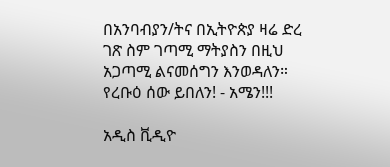በአንባብያን/ትና በኢትዮጵያ ዛሬ ድረ ገጽ ስም ገጣሚ ማትያስን በዚህ አጋጣሚ ልናመሰግን እንወዳለን። የረቡዕ ሰው ይበለን! - አሜን!!!

አዲስ ቪዲዮ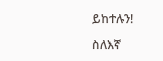ይከተሉን!

ስለእኛ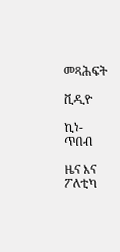መጻሕፍት

ቪዲዮ

ኪነ-ጥበብ

ዜና እና ፖለቲካ